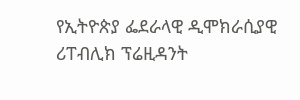የኢትዮጵያ ፌደራላዊ ዲሞክራሲያዊ ሪፐብሊክ ፕሬዚዳንት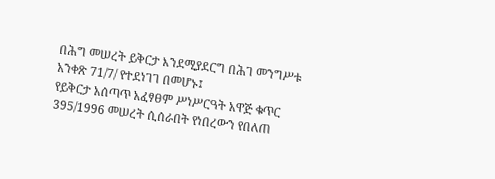በሕግ መሠረት ይቅርታ እንደሚያደርግ በሕገ መንግሥቱ አንቀጽ 71/7/ የተደነገገ በመሆኑ፤
የይቅርታ አሰጣጥ አፈፃፀም ሥነሥርዓት አዋጅ ቁጥር 395/1996 መሠረት ሲሰራበት የነበረውን የበለጠ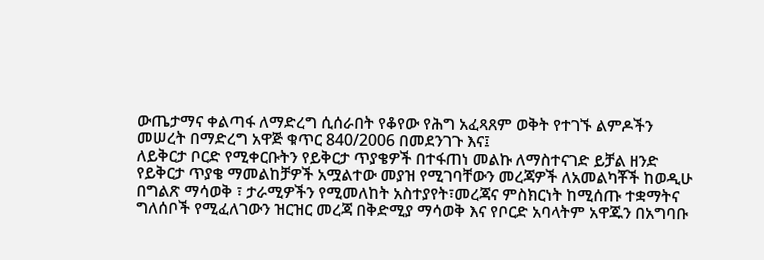ውጤታማና ቀልጣፋ ለማድረግ ሲሰራበት የቆየው የሕግ አፈጻጸም ወቅት የተገኙ ልምዶችን መሠረት በማድረግ አዋጅ ቁጥር 840/2006 በመደንገጉ እና፤
ለይቅርታ ቦርድ የሚቀርቡትን የይቅርታ ጥያቄዎች በተፋጠነ መልኩ ለማስተናገድ ይቻል ዘንድ የይቅርታ ጥያቄ ማመልከቻዎች አሟልተው መያዝ የሚገባቸውን መረጃዎች ለአመልካቾች ከወዲሁ በግልጽ ማሳወቅ ፣ ታራሚዎችን የሚመለከት አስተያየት፣መረጃና ምስክርነት ከሚሰጡ ተቋማትና ግለሰቦች የሚፈለገውን ዝርዝር መረጃ በቅድሚያ ማሳወቅ እና የቦርድ አባላትም አዋጁን በአግባቡ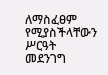ለማስፈፀም የሚያስችላቸውን ሥርዓት መደንገግ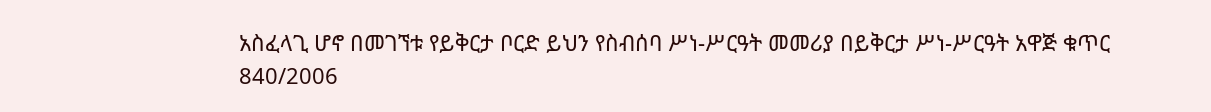አስፈላጊ ሆኖ በመገኘቱ የይቅርታ ቦርድ ይህን የስብሰባ ሥነ-ሥርዓት መመሪያ በይቅርታ ሥነ-ሥርዓት አዋጅ ቁጥር 840/2006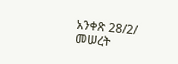አንቀጽ 28/2/ መሠረት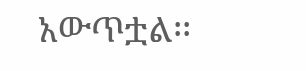አውጥቷል፡፡